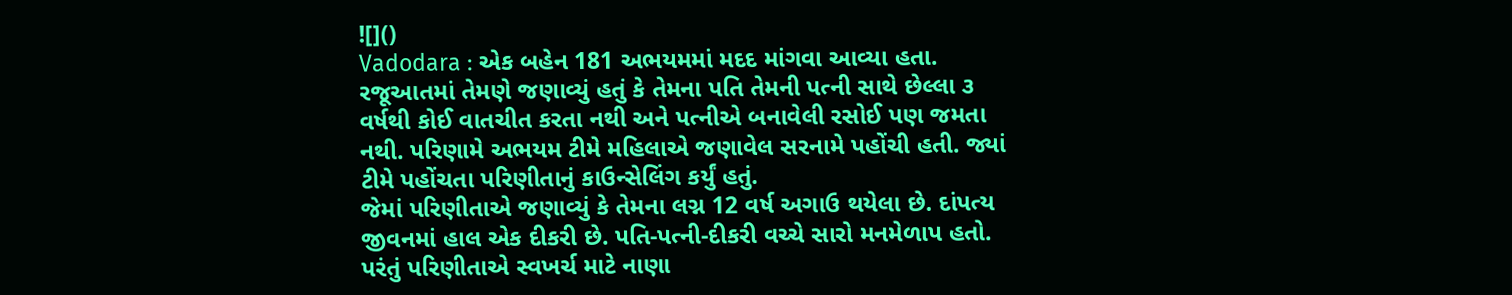![]()
Vadodara : એક બહેન 181 અભયમમાં મદદ માંગવા આવ્યા હતા. રજૂઆતમાં તેમણે જણાવ્યું હતું કે તેમના પતિ તેમની પત્ની સાથે છેલ્લા ૩ વર્ષથી કોઈ વાતચીત કરતા નથી અને પત્નીએ બનાવેલી રસોઈ પણ જમતા નથી. પરિણામે અભયમ ટીમે મહિલાએ જણાવેલ સરનામે પહોંચી હતી. જ્યાં ટીમે પહોંચતા પરિણીતાનું કાઉન્સેલિંગ કર્યું હતું.
જેમાં પરિણીતાએ જણાવ્યું કે તેમના લગ્ન 12 વર્ષ અગાઉ થયેલા છે. દાંપત્ય જીવનમાં હાલ એક દીકરી છે. પતિ-પત્ની-દીકરી વચ્ચે સારો મનમેળાપ હતો. પરંતું પરિણીતાએ સ્વખર્ચ માટે નાણા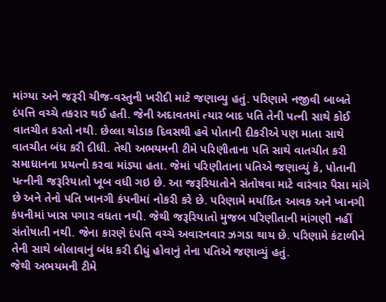માંગ્યા અને જરૂરી ચીજ-વસ્તુની ખરીદી માટે જણાવ્યુ હતું. પરિણામે નજીવી બાબતે દંપત્તિ વચ્ચે તકરાર થઈ હતી. જેની અદાવતમાં ત્યાર બાદ પતિ તેની પત્ની સાથે કોઈ વાતચીત કરતો નથી. છેલ્લા થોડાક દિવસથી હવે પોતાની દીકરીએ પણ માતા સાથે વાતચીત બંધ કરી દીધી. તેથી અભયમની ટીમે પરિણીતાના પતિ સાથે વાતચીત કરી સમાધાનના પ્રયત્નો કરવા માંડ્યા હતા. જેમાં પરિણીતાના પતિએ જણાવ્યું કે, પોતાની પત્નીની જરૂરિયાતો ખૂબ વધી ગઇ છે. આ જરૂરિયાતોને સંતોષવા માટે વારંવાર પૈસા માંગે છે અને તેનો પતિ ખાનગી કંપનીમાં નોકરી કરે છે. પરિણામે મર્યાદિત આવક અને ખાનગી કંપનીમાં ખાસ પગાર વધતા નથી. જેથી જરૂરિયાતો મુજબ પરિણીતાની માંગણી નહીં સંતોષાતી નથી. જેના કારણે દંપત્તિ વચ્ચે અવારનવાર ઝગડા થાય છે. પરિણામે કંટાળીને તેની સાથે બોલાવાનું બંધ કરી દીધું હોવાનું તેના પતિએ જણાવ્યું હતું.
જેથી અભયમની ટીમે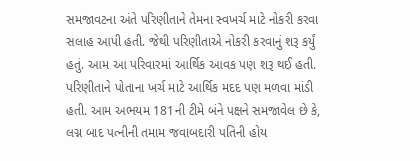સમજાવટના અંતે પરિણીતાને તેમના સ્વખર્ચ માટે નોકરી કરવા સલાહ આપી હતી. જેથી પરિણીતાએ નોકરી કરવાનું શરૂ કર્યું હતું. આમ આ પરિવારમાં આર્થિક આવક પણ શરૂ થઈ હતી. પરિણીતાને પોતાના ખર્ચ માટે આર્થિક મદદ પણ મળવા માંડી હતી. આમ અભયમ 181ની ટીમે બંને પક્ષને સમજાવેલ છે કે, લગ્ન બાદ પત્નીની તમામ જવાબદારી પતિની હોય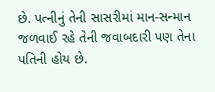છે. પત્નીનું તેની સાસરીમાં માન-સન્માન જળવાઈ રહે તેની જવાબદારી પણ તેના પતિની હોય છે.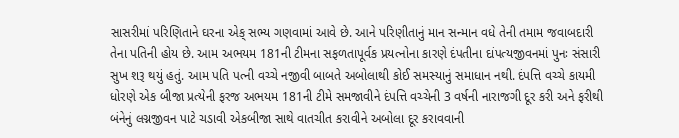સાસરીમાં પરિણિતાને ઘરના એક્ સભ્ય ગણવામાં આવે છે. આને પરિણીતાનું માન સન્માન વધે તેની તમામ જવાબદારી તેના પતિની હોય છે. આમ અભયમ 181ની ટીમના સફળતાપૂર્વક પ્રયત્નોના કારણે દંપતીના દાંપત્યજીવનમાં પુનઃ સંસારી સુખ શરૂ થયું હતું. આમ પતિ પત્ની વચ્ચે નજીવી બાબતે અબોલાથી કોઈ સમસ્યાનું સમાધાન નથી. દંપત્તિ વચ્ચે કાયમી ધોરણે એક બીજા પ્રત્યેની ફરજ અભયમ 181ની ટીમે સમજાવીને દંપત્તિ વચ્ચેની 3 વર્ષની નારાજગી દૂર કરી અને ફરીથી બંનેનું લગ્નજીવન પાટે ચડાવી એકબીજા સાથે વાતચીત કરાવીને અબોલા દૂર કરાવવાની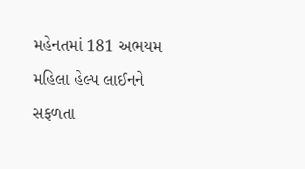મહેનતમાં 181 અભયમ મહિલા હેલ્પ લાઈનને સફળતા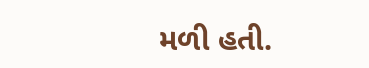મળી હતી.